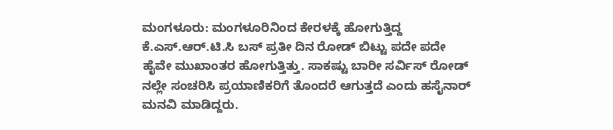ಮಂಗಳೂರು: ಮಂಗಳೂರಿನಿಂದ ಕೇರಳಕ್ಕೆ ಹೋಗುತ್ತಿದ್ದ ಕೆ.ಎಸ್.ಆರ್.ಟಿ.ಸಿ ಬಸ್ ಪ್ರತೀ ದಿನ ರೋಡ್ ಬಿಟ್ಟು ಪದೇ ಪದೇ ಹೈವೇ ಮುಖಾಂತರ ಹೋಗುತ್ತಿತ್ತು. ಸಾಕಷ್ಟು ಬಾರೀ ಸರ್ವಿಸ್ ರೋಡ್ ನಲ್ಲೇ ಸಂಚರಿಸಿ ಪ್ರಯಾಣಿಕರಿಗೆ ತೊಂದರೆ ಆಗುತ್ತದೆ ಎಂದು ಹಸೈನಾರ್ ಮನವಿ ಮಾಡಿದ್ದರು.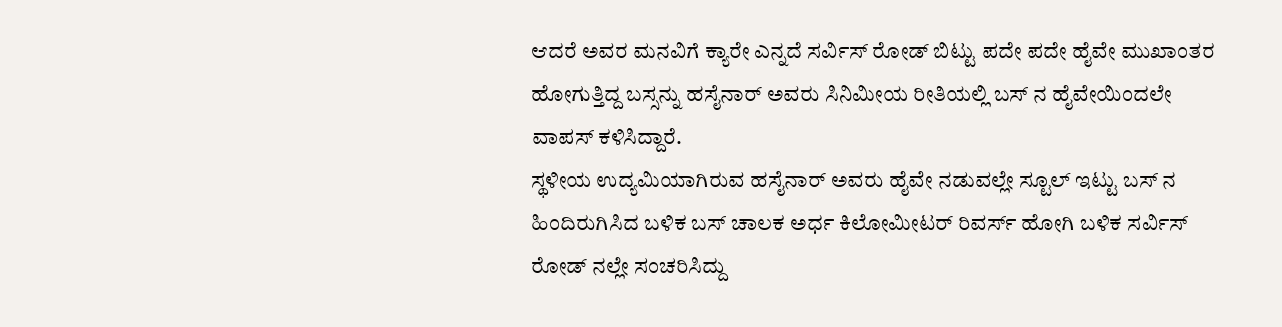ಆದರೆ ಅವರ ಮನವಿಗೆ ಕ್ಯಾರೇ ಎನ್ನದೆ ಸರ್ವಿಸ್ ರೋಡ್ ಬಿಟ್ಟು ಪದೇ ಪದೇ ಹೈವೇ ಮುಖಾಂತರ ಹೋಗುತ್ತಿದ್ದ ಬಸ್ಸನ್ನು ಹಸೈನಾರ್ ಅವರು ಸಿನಿಮೀಯ ರೀತಿಯಲ್ಲಿ ಬಸ್ ನ ಹೈವೇಯಿಂದಲೇ ವಾಪಸ್ ಕಳಿಸಿದ್ದಾರೆ.
ಸ್ಥಳೀಯ ಉದ್ಯಮಿಯಾಗಿರುವ ಹಸೈನಾರ್ ಅವರು ಹೈವೇ ನಡುವಲ್ಲೇ ಸ್ಟೂಲ್ ಇಟ್ಟು ಬಸ್ ನ ಹಿಂದಿರುಗಿಸಿದ ಬಳಿಕ ಬಸ್ ಚಾಲಕ ಅರ್ಧ ಕಿಲೋಮೀಟರ್ ರಿವರ್ಸ್ ಹೋಗಿ ಬಳಿಕ ಸರ್ವಿಸ್ ರೋಡ್ ನಲ್ಲೇ ಸಂಚರಿಸಿದ್ದು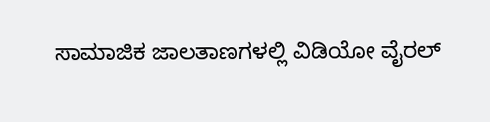ಸಾಮಾಜಿಕ ಜಾಲತಾಣಗಳಲ್ಲಿ ವಿಡಿಯೋ ವೈರಲ್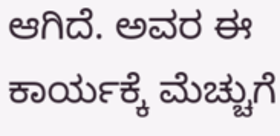ಆಗಿದೆ. ಅವರ ಈ ಕಾರ್ಯಕ್ಕೆ ಮೆಚ್ಚುಗೆ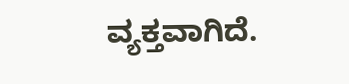ವ್ಯಕ್ತವಾಗಿದೆ.